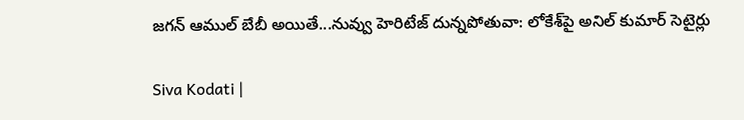జగన్ ఆముల్ బేబీ అయితే...నువ్వు హెరిటేజ్ దున్నపోతువా: లోకేశ్‌పై అనిల్ కుమార్ సెటైర్లు

Siva Kodati |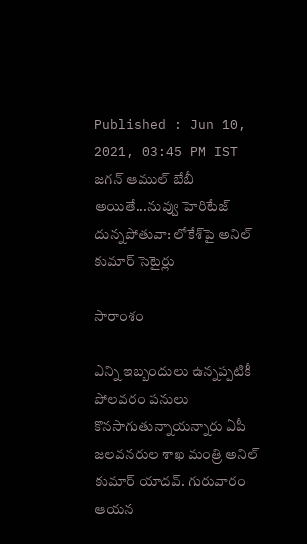Published : Jun 10, 2021, 03:45 PM IST
జగన్ ఆముల్ బేబీ అయితే...నువ్వు హెరిటేజ్ దున్నపోతువా: లోకేశ్‌పై అనిల్ కుమార్ సెటైర్లు

సారాంశం

ఎన్ని ఇబ్బందులు ఉన్నప్పటికీ పోలవరం పనులు కొనసాగుతున్నాయన్నారు ఏపీ జలవనరుల శాఖ మంత్రి అనిల్ కుమార్ యాదవ్. గురువారం ఆయన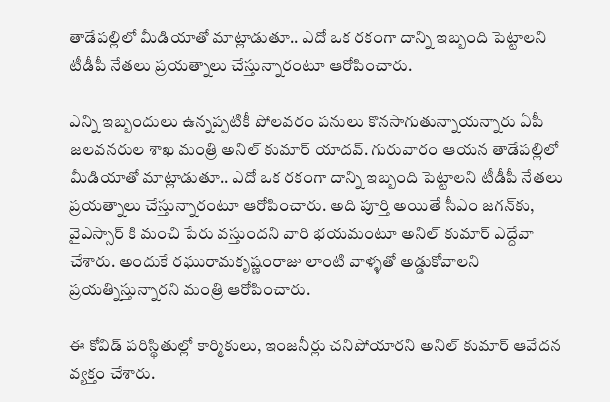తాడేపల్లిలో మీడియాతో మాట్లాడుతూ.. ఎదో ఒక రకంగా దాన్ని ఇబ్బంది పెట్టాలని టీడీపీ నేతలు ప్రయత్నాలు చేస్తున్నారంటూ ఆరోపించారు.

ఎన్ని ఇబ్బందులు ఉన్నప్పటికీ పోలవరం పనులు కొనసాగుతున్నాయన్నారు ఏపీ జలవనరుల శాఖ మంత్రి అనిల్ కుమార్ యాదవ్. గురువారం ఆయన తాడేపల్లిలో మీడియాతో మాట్లాడుతూ.. ఎదో ఒక రకంగా దాన్ని ఇబ్బంది పెట్టాలని టీడీపీ నేతలు ప్రయత్నాలు చేస్తున్నారంటూ ఆరోపించారు. అది పూర్తి అయితే సీఎం జగన్‌కు, వైఎస్సార్ కి మంచి పేరు వస్తుందని వారి భయమంటూ అనిల్ కుమార్ ఎద్దేవా చేశారు. అందుకే రఘురామకృష్ణంరాజు లాంటి వాళ్ళతో అడ్డుకోవాలని ప్రయత్నిస్తున్నారని మంత్రి ఆరోపించారు.

ఈ కోవిడ్ పరిస్థితుల్లో కార్మికులు, ఇంజనీర్లు చనిపోయారని అనిల్ కుమార్ ఆవేదన వ్యక్తం చేశారు.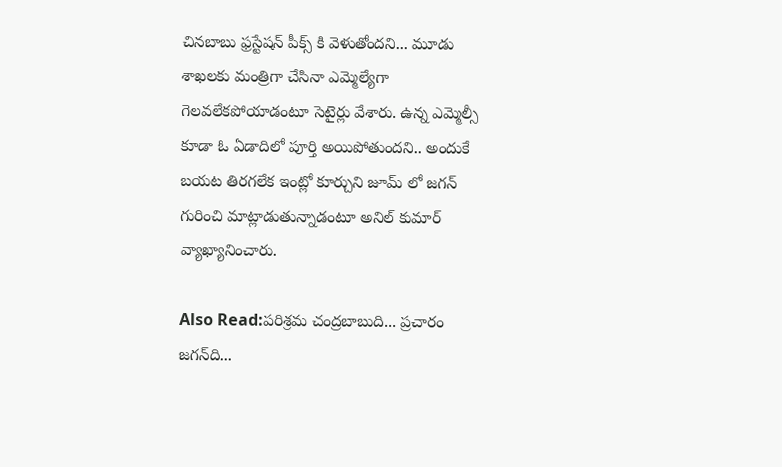చినబాబు ఫ్రస్టేషన్ పీక్స్ కి వెళుతోందని... మూడు శాఖలకు మంత్రిగా చేసినా ఎమ్మెల్యేగా గెలవలేకపోయాడంటూ సెటైర్లు వేశారు. ఉన్న ఎమ్మెల్సీ కూడా ఓ ఏడాదిలో పూర్తి అయిపోతుందని.. అందుకే బయట తిరగలేక ఇంట్లో కూర్చుని జూమ్ లో జగన్ గురించి మాట్లాడుతున్నాడంటూ అనిల్ కుమార్ వ్యాఖ్యానించారు.

Also Read:ప‌రిశ్ర‌మ‌ చంద్ర‌బాబుది... ప్ర‌చారం జ‌గ‌న్‌ది...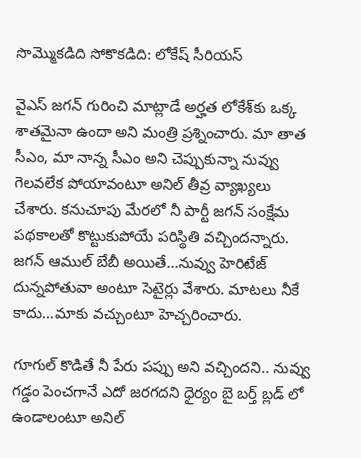సొమ్మొక‌డిది సోకొక‌డిది: లోకేష్ సీరియస్

వైఎస్ జగన్ గురించి మాట్లాడే అర్హత లోకేశ్‌కు ఒక్క శాతమైనా ఉందా అని మంత్రి ప్రశ్నించారు. మా తాత సీఎం, మా నాన్న సీఎం అని చెప్పుకున్నా నువ్వు గెలవలేక పోయావంటూ అనిల్ తీవ్ర వ్యాఖ్యలు చేశారు. కనుచూపు మేరలో నీ పార్టీ జగన్ సంక్షేమ పథకాలతో కొట్టుకుపోయే పరిస్థితి వచ్చిందన్నారు. జగన్ ఆముల్ బేబీ అయితే...నువ్వు హెరిటేజ్ దున్నపోతువా అంటూ సెటైర్లు వేశారు. మాటలు నీకే కాదు...మాకు వచ్చుంటూ హెచ్చరించారు.

గూగుల్ కొడితే నీ పేరు పప్పు అని వచ్చిందని.. నువ్వు గడ్డం పెంచగానే ఎదో జరగదని ధైర్యం బై బర్త్ బ్లడ్ లో ఉండాలంటూ అనిల్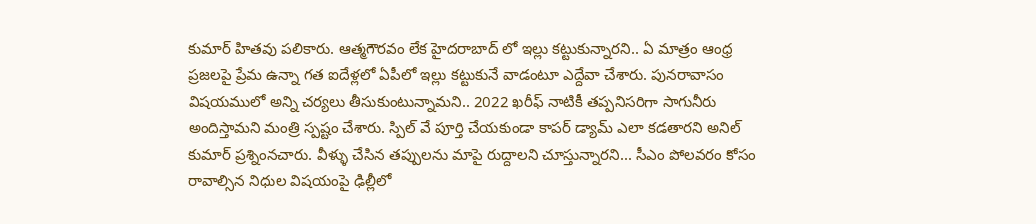కుమార్ హితవు పలికారు. ఆత్మగౌరవం లేక హైదరాబాద్ లో ఇల్లు కట్టుకున్నారని.. ఏ మాత్రం ఆంధ్ర ప్రజలపై ప్రేమ ఉన్నా గత ఐదేళ్లలో ఏపీలో ఇల్లు కట్టుకునే వాడంటూ ఎద్దేవా చేశారు. పునరావాసం విషయములో అన్ని చర్యలు తీసుకుంటున్నామని.. 2022 ఖరీఫ్ నాటికీ తప్పనిసరిగా సాగునీరు అందిస్తామని మంత్రి స్పష్టం చేశారు. స్పిల్ వే పూర్తి చేయకుండా కాపర్ డ్యామ్ ఎలా కడతారని అనిల్  కుమార్ ప్రశ్నింనచారు. వీళ్ళు చేసిన తప్పులను మాపై రుద్దాలని చూస్తున్నారని... సీఎం పోలవరం కోసం రావాల్సిన నిధుల విషయంపై ఢిల్లీలో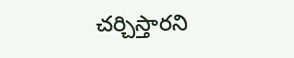చర్చిస్తారని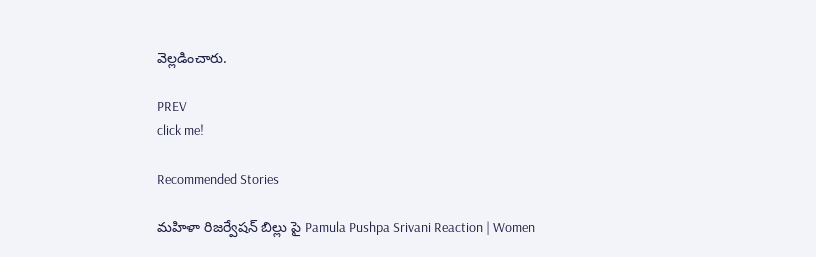వెల్లడించారు.

PREV
click me!

Recommended Stories

మహిళా రిజర్వేషన్ బిల్లు పై Pamula Pushpa Srivani Reaction | Women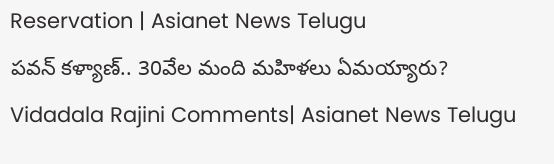Reservation | Asianet News Telugu
పవన్‌ కళ్యాణ్‌.. 30వేల మంది మహిళలు ఏమయ్యారు? Vidadala Rajini Comments| Asianet News Telugu